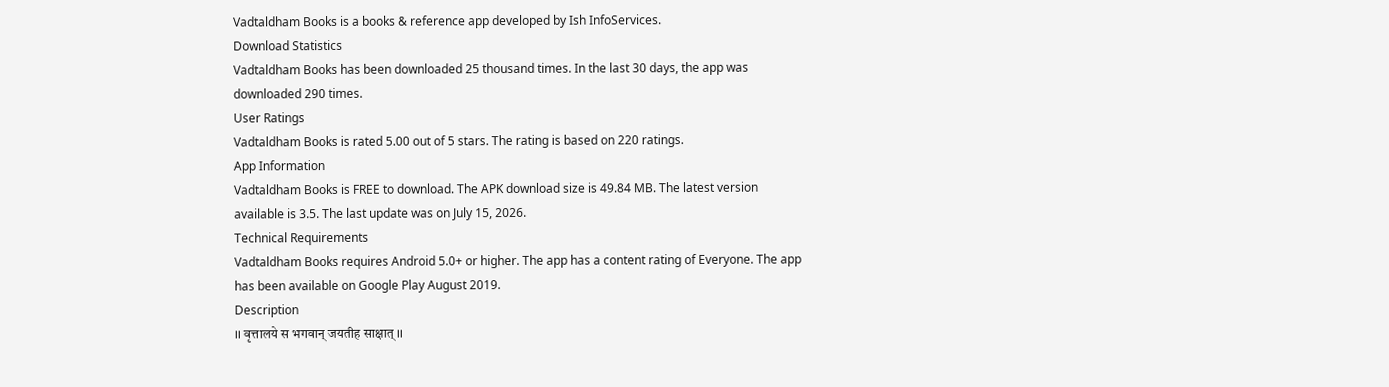Vadtaldham Books is a books & reference app developed by Ish InfoServices.
Download Statistics
Vadtaldham Books has been downloaded 25 thousand times. In the last 30 days, the app was downloaded 290 times.
User Ratings
Vadtaldham Books is rated 5.00 out of 5 stars. The rating is based on 220 ratings.
App Information
Vadtaldham Books is FREE to download. The APK download size is 49.84 MB. The latest version available is 3.5. The last update was on July 15, 2026.
Technical Requirements
Vadtaldham Books requires Android 5.0+ or higher. The app has a content rating of Everyone. The app has been available on Google Play August 2019.
Description
।। वृत्तालये स भगवान् जयतीह साक्षात् ।।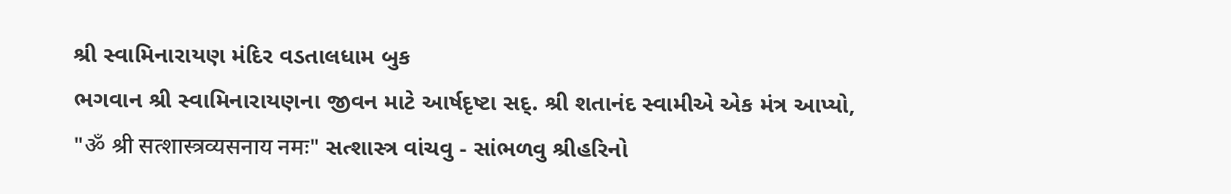શ્રી સ્વામિનારાયણ મંદિર વડતાલધામ બુક
ભગવાન શ્રી સ્વામિનારાયણના જીવન માટે આર્ષદૃષ્ટા સદ્. શ્રી શતાનંદ સ્વામીએ એક મંત્ર આપ્યો, "ॐ श्री सत्शास्त्रव्यसनाय नमः" સત્શાસ્ત્ર વાંચવુ - સાંભળવુ શ્રીહરિનો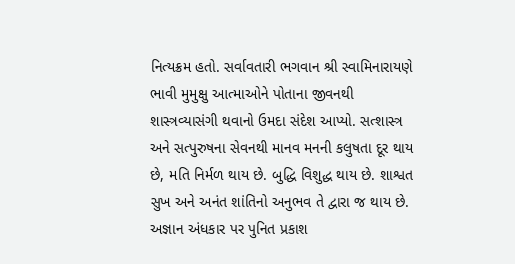નિત્યક્રમ હતો. સર્વાવતારી ભગવાન શ્રી સ્વામિનારાયણે ભાવી મુમુક્ષુ આત્માઓને પોતાના જીવનથી શાસ્ત્રવ્યાસંગી થવાનો ઉમદા સંદેશ આપ્યો. સત્શાસ્ત્ર અને સત્પુરુષના સેવનથી માનવ મનની કલુષતા દૂર થાય છે, મતિ નિર્મળ થાય છે. બુદ્ધિ વિશુદ્ધ થાય છે. શાશ્વત સુખ અને અનંત શાંતિનો અનુભવ તે દ્વારા જ થાય છે. અજ્ઞાન અંધકાર પર પુનિત પ્રકાશ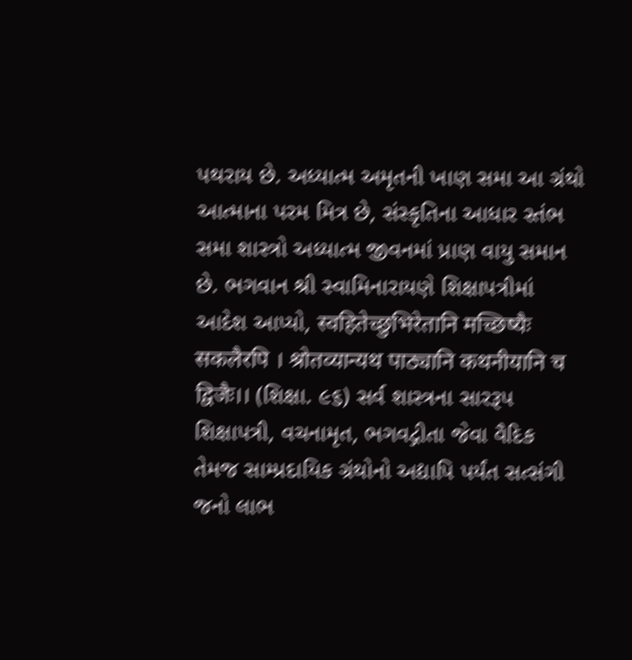પથરાય છે. અધ્યાત્મ અમૃતની ખાણ સમા આ ગ્રંથો આત્માના પરમ મિત્ર છે, સંસ્કૃતિના આધાર સ્તંભ સમા શાસ્ત્રો અધ્યાત્મ જીવનમાં પ્રાણ વાયુ સમાન છે. ભગવાન શ્રી સ્વામિનારાયણે શિક્ષાપત્રીમાં આદેશ આપ્યો, स्वहितेच्छुभिरेतानि मच्छिष्यैः सकलैरपि । श्रोतव्यान्यथ पाठ्यानि कथनीयानि च द्विजैः।। (શિક્ષા. ૯૬) સર્વ શાસ્ત્રના સારરૂપ શિક્ષાપત્રી, વચનામૃત, ભગવદ્ગીતા જેવા વૈદિક તેમજ સામ્પ્રદાયિક ગ્રંથોનો અદ્યાપિ પર્યંત સત્સંગી જનો લાભ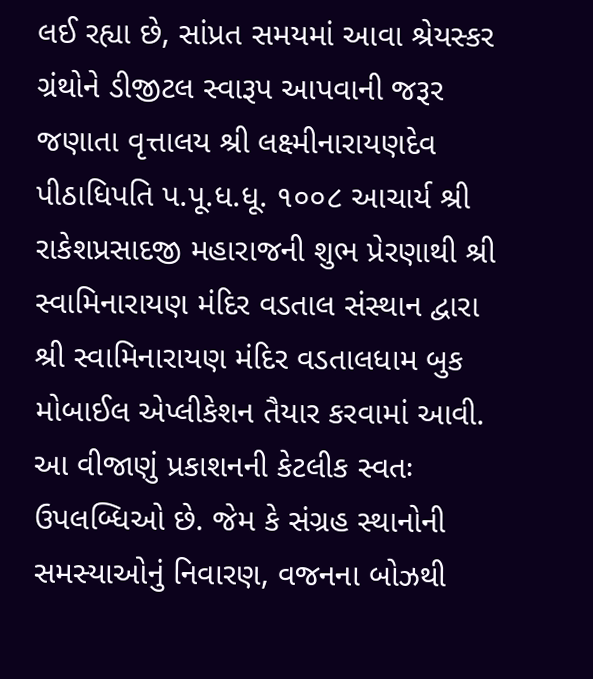લઈ રહ્યા છે, સાંપ્રત સમયમાં આવા શ્રેયસ્કર ગ્રંથોને ડીજીટલ સ્વારૂપ આપવાની જરૂર જણાતા વૃત્તાલય શ્રી લક્ષ્મીનારાયણદેવ પીઠાધિપતિ પ.પૂ.ધ.ધૂ. ૧૦૦૮ આચાર્ય શ્રી રાકેશપ્રસાદજી મહારાજની શુભ પ્રેરણાથી શ્રી સ્વામિનારાયણ મંદિર વડતાલ સંસ્થાન દ્વારા શ્રી સ્વામિનારાયણ મંદિર વડતાલધામ બુક મોબાઈલ એપ્લીકેશન તૈયાર કરવામાં આવી. આ વીજાણું પ્રકાશનની કેટલીક સ્વતઃ ઉપલબ્ધિઓ છે. જેમ કે સંગ્રહ સ્થાનોની સમસ્યાઓનું નિવારણ, વજનના બોઝથી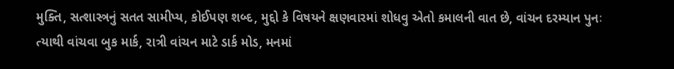મુક્તિ, સત્શાસ્ત્રનું સતત સામીપ્ય, કોઈપણ શબ્દ, મુદ્દો કે વિષયને ક્ષણવારમાં શોધવુ એતો કમાલની વાત છે, વાંચન દરમ્યાન પુનઃ ત્યાથી વાંચવા બુક માર્ક, રાત્રી વાંચન માટે ડાર્ક મોડ, મનમાં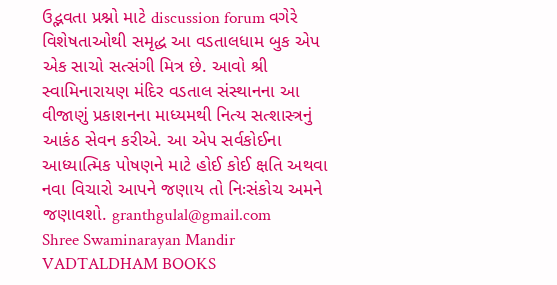ઉદ્ભવતા પ્રશ્નો માટે discussion forum વગેરે વિશેષતાઓથી સમૃદ્ધ આ વડતાલધામ બુક એપ એક સાચો સત્સંગી મિત્ર છે. આવો શ્રી સ્વામિનારાયણ મંદિર વડતાલ સંસ્થાનના આ વીજાણું પ્રકાશનના માધ્યમથી નિત્ય સત્શાસ્ત્રનું આકંઠ સેવન કરીએ. આ એપ સર્વકોઈના આધ્યાત્મિક પોષણને માટે હોઈ કોઈ ક્ષતિ અથવા નવા વિચારો આપને જણાય તો નિઃસંકોચ અમને જણાવશો. granthgulal@gmail.com
Shree Swaminarayan Mandir VADTALDHAM BOOKS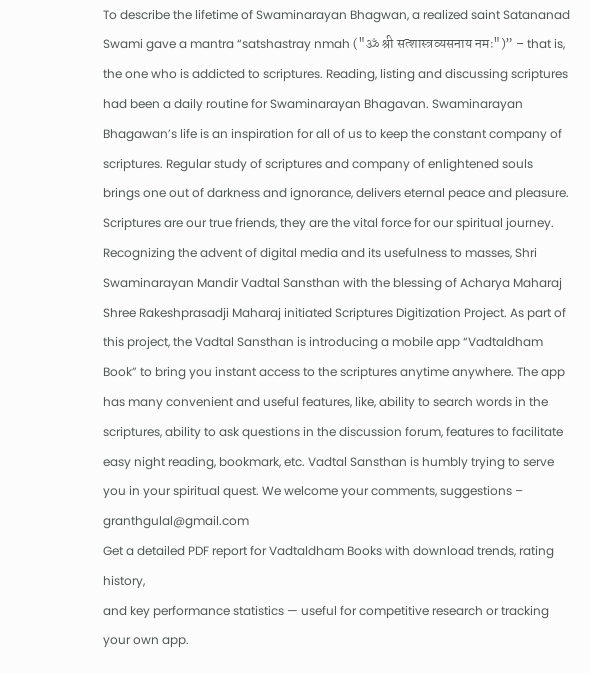To describe the lifetime of Swaminarayan Bhagwan, a realized saint Satananad Swami gave a mantra “satshastray nmah ("ॐ श्री सत्शास्त्रव्यसनाय नमः")” – that is, the one who is addicted to scriptures. Reading, listing and discussing scriptures had been a daily routine for Swaminarayan Bhagavan. Swaminarayan Bhagawan’s life is an inspiration for all of us to keep the constant company of scriptures. Regular study of scriptures and company of enlightened souls brings one out of darkness and ignorance, delivers eternal peace and pleasure. Scriptures are our true friends, they are the vital force for our spiritual journey. Recognizing the advent of digital media and its usefulness to masses, Shri Swaminarayan Mandir Vadtal Sansthan with the blessing of Acharya Maharaj Shree Rakeshprasadji Maharaj initiated Scriptures Digitization Project. As part of this project, the Vadtal Sansthan is introducing a mobile app “Vadtaldham Book” to bring you instant access to the scriptures anytime anywhere. The app has many convenient and useful features, like, ability to search words in the scriptures, ability to ask questions in the discussion forum, features to facilitate easy night reading, bookmark, etc. Vadtal Sansthan is humbly trying to serve you in your spiritual quest. We welcome your comments, suggestions – granthgulal@gmail.com
Get a detailed PDF report for Vadtaldham Books with download trends, rating history,
and key performance statistics — useful for competitive research or tracking your own app.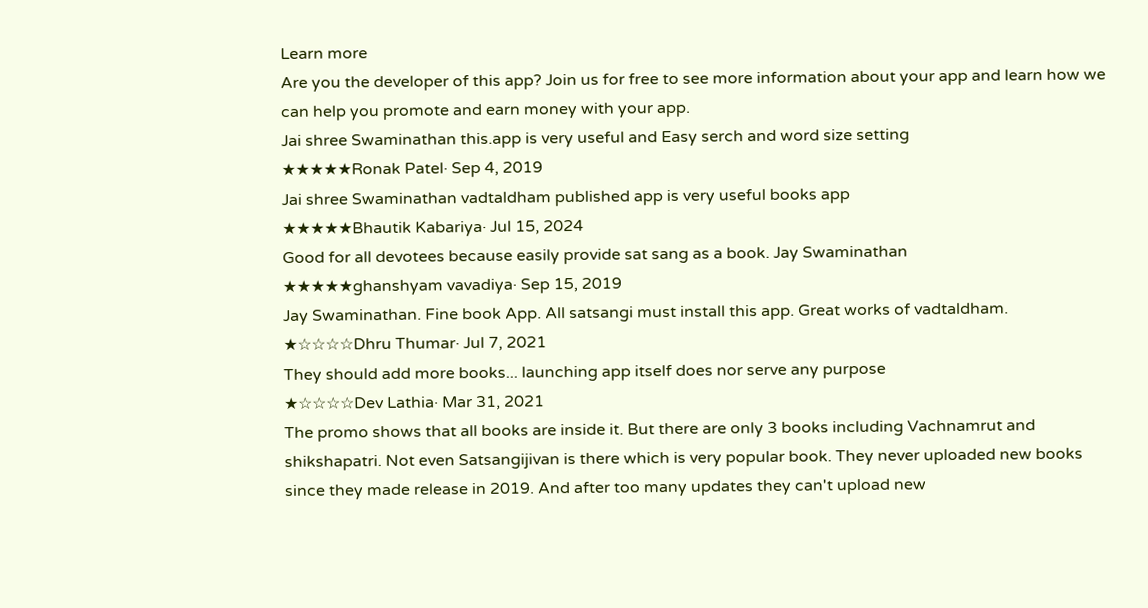Learn more
Are you the developer of this app? Join us for free to see more information about your app and learn how we can help you promote and earn money with your app.
Jai shree Swaminathan this.app is very useful and Easy serch and word size setting
★★★★★Ronak Patel· Sep 4, 2019
Jai shree Swaminathan vadtaldham published app is very useful books app
★★★★★Bhautik Kabariya· Jul 15, 2024
Good for all devotees because easily provide sat sang as a book. Jay Swaminathan
★★★★★ghanshyam vavadiya· Sep 15, 2019
Jay Swaminathan. Fine book App. All satsangi must install this app. Great works of vadtaldham.
★☆☆☆☆Dhru Thumar· Jul 7, 2021
They should add more books... launching app itself does nor serve any purpose
★☆☆☆☆Dev Lathia· Mar 31, 2021
The promo shows that all books are inside it. But there are only 3 books including Vachnamrut and shikshapatri. Not even Satsangijivan is there which is very popular book. They never uploaded new books since they made release in 2019. And after too many updates they can't upload new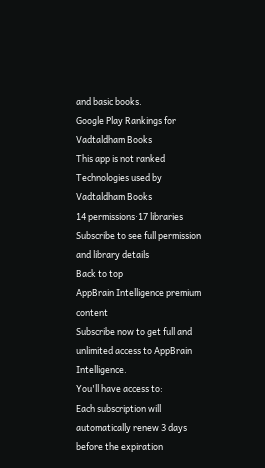and basic books.
Google Play Rankings for Vadtaldham Books
This app is not ranked
Technologies used by Vadtaldham Books
14 permissions·17 libraries
Subscribe to see full permission and library details
Back to top
AppBrain Intelligence premium content
Subscribe now to get full and unlimited access to AppBrain Intelligence.
You'll have access to:
Each subscription will automatically renew 3 days before the expiration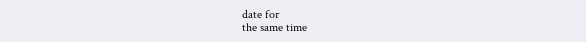date for
the same time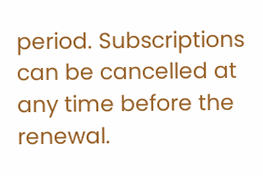period. Subscriptions can be cancelled at any time before the renewal.